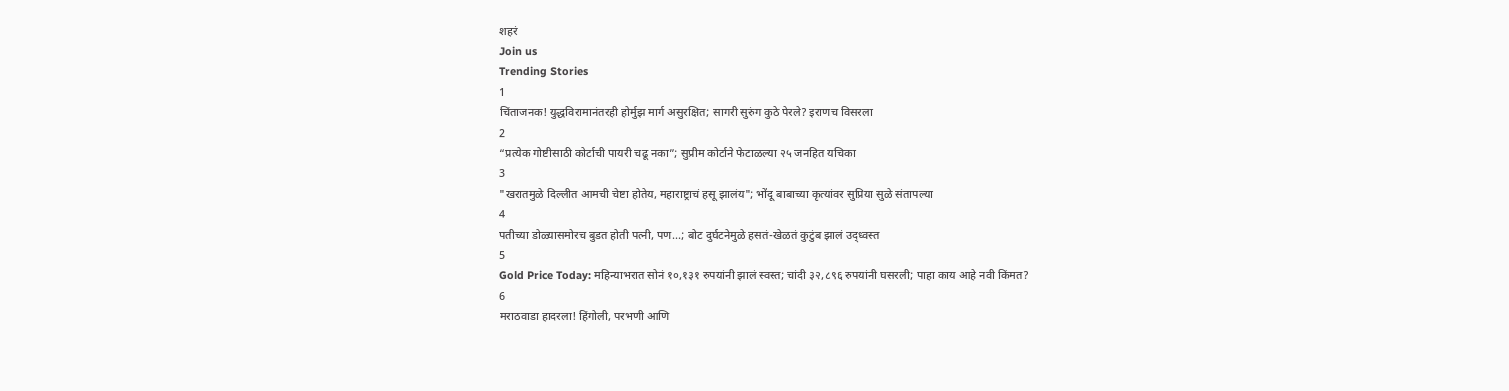शहरं
Join us
Trending Stories
1
चिंताजनक! युद्धविरामानंतरही होर्मुझ मार्ग असुरक्षित; सागरी सुरुंग कुठे पेरले? इराणच विसरला
2
“प्रत्येक गोष्टीसाठी कोर्टाची पायरी चढू नका”; सुप्रीम कोर्टाने फेटाळल्या २५ जनहित यचिका
3
"खरातमुळे दिल्लीत आमची चेष्टा होतेय, महाराष्ट्राचं हसू झालंय"; भोंदू बाबाच्या कृत्यांवर सुप्रिया सुळे संतापल्या
4
पतीच्या डोळ्यासमोरच बुडत होती पत्नी, पण...; बोट दुर्घटनेमुळे हसतं-खेळतं कुटुंब झालं उद्ध्वस्त
5
Gold Price Today: महिन्याभरात सोनं १०,१३१ रुपयांनी झालं स्वस्त; चांदी ३२,८९६ रुपयांनी घसरली; पाहा काय आहे नवी किंमत?
6
मराठवाडा हादरला! हिंगोली, परभणी आणि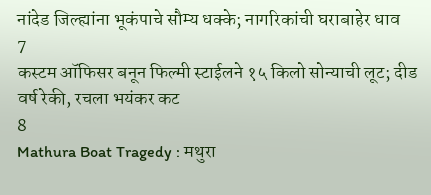नांदेड जिल्ह्यांना भूकंपाचे सौम्य धक्के; नागरिकांची घराबाहेर धाव
7
कस्टम ऑफिसर बनून फिल्मी स्टाईलने १५ किलो सोन्याची लूट; दीड वर्ष रेकी, रचला भयंकर कट
8
Mathura Boat Tragedy : मथुरा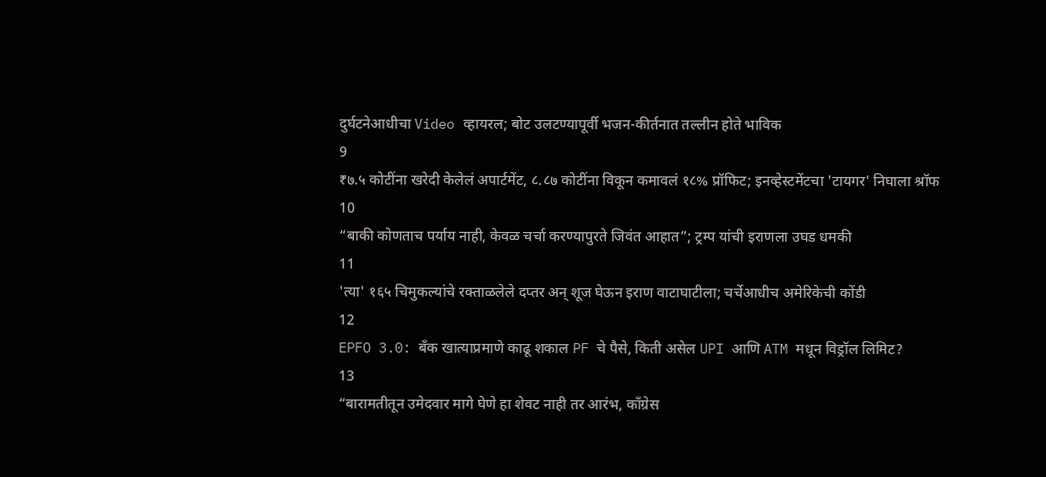दुर्घटनेआधीचा Video व्हायरल; बोट उलटण्यापूर्वी भजन-कीर्तनात तल्लीन होते भाविक
9
₹७.५ कोटींना खरेदी केलेलं अपार्टमेंट, ८.८७ कोटींना विकून कमावलं १८% प्रॉफिट; इनव्हेस्टमेंटचा 'टायगर' निघाला श्रॉफ
10
“बाकी कोणताच पर्याय नाही, केवळ चर्चा करण्यापुरते जिवंत आहात”; ट्रम्प यांची इराणला उघड धमकी
11
'त्या' १६५ चिमुकल्यांचे रक्ताळलेले दप्तर अन् शूज घेऊन इराण वाटाघाटीला; चर्चेआधीच अमेरिकेची कोंडी
12
EPFO 3.0: बँक खात्याप्रमाणे काढू शकाल PF चे पैसे, किती असेल UPI आणि ATM मधून विड्रॉल लिमिट?
13
“बारामतीतून उमेदवार मागे घेणे हा शेवट नाही तर आरंभ, काँग्रेस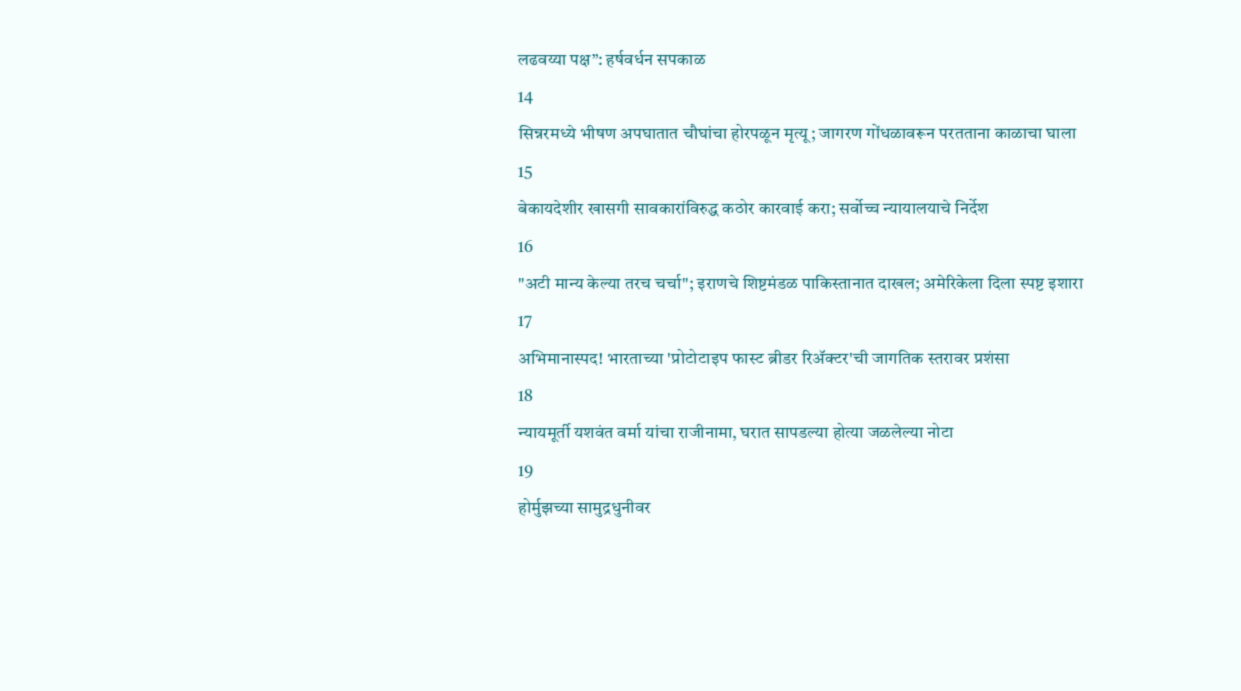लढवय्या पक्ष”: हर्षवर्धन सपकाळ
14
सिन्नरमध्ये भीषण अपघातात चौघांचा होरपळून मृत्यू; जागरण गोंधळावरून परतताना काळाचा घाला
15
बेकायदेशीर खासगी सावकारांविरुद्ध कठोर कारवाई करा; सर्वोच्च न्यायालयाचे निर्देश
16
"अटी मान्य केल्या तरच चर्चा"; इराणचे शिष्टमंडळ पाकिस्तानात दाखल; अमेरिकेला दिला स्पष्ट इशारा
17
अभिमानास्पद! भारताच्या 'प्रोटोटाइप फास्ट ब्रीडर रिॲक्टर'ची जागतिक स्तरावर प्रशंसा
18
न्यायमूर्ती यशवंत वर्मा यांचा राजीनामा, घरात सापडल्या होत्या जळलेल्या नोटा
19
होर्मुझच्या सामुद्रधुनीवर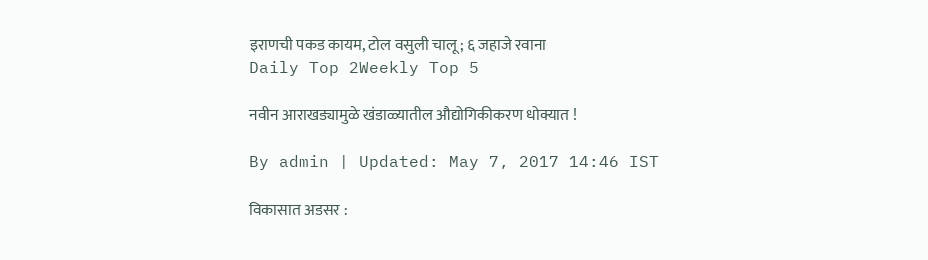इराणची पकड कायम, टोल वसुली चालू; ६ जहाजे रवाना
Daily Top 2Weekly Top 5

नवीन आराखड्यामुळे खंडाळ्यातील औद्योगिकीकरण धोक्यात !

By admin | Updated: May 7, 2017 14:46 IST

विकासात अडसर :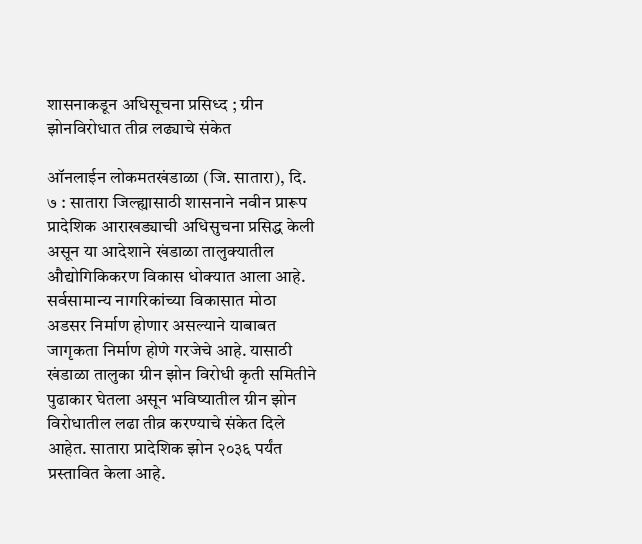शासनाकडून अधिसूचना प्रसिध्द ; ग्रीन झोनविरोधात तीव्र लढ्याचे संकेत

ऑनलाईन लोकमतखंडाळा (जि. सातारा), दि. ७ : सातारा जिल्ह्यासाठी शासनाने नवीन प्रारूप प्रादेशिक आराखड्याची अधिसुचना प्रसिद्ध केली असून या आदेशाने खंडाळा तालुक्यातील औद्योगिकिकरण विकास धोक्यात आला आहे. सर्वसामान्य नागरिकांच्या विकासात मोठा अडसर निर्माण होणार असल्याने याबाबत जागृकता निर्माण होणे गरजेचे आहे. यासाठी खंडाळा तालुका ग्रीन झोन विरोधी कृती समितीने पुढाकार घेतला असून भविष्यातील ग्रीन झोन विरोधातील लढा तीव्र करण्याचे संकेत दिले आहेत. सातारा प्रादेशिक झोन २०३६ पर्यंत प्रस्तावित केला आहे.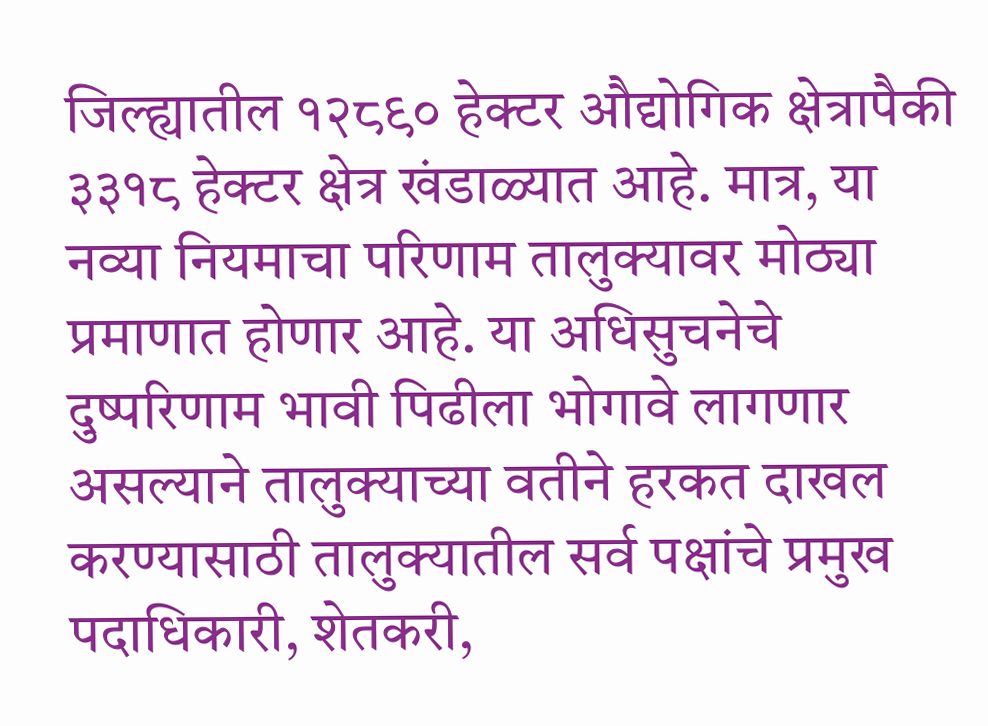जिल्ह्यातील १२८९० हेक्टर औद्योगिक क्षेत्रापैकी ३३१८ हेक्टर क्षेत्र खंडाळ्यात आहे. मात्र, या नव्या नियमाचा परिणाम तालुक्यावर मोठ्या प्रमाणात होणार आहे. या अधिसुचनेचे दुष्परिणाम भावी पिढीला भोगावे लागणार असल्याने तालुक्याच्या वतीने हरकत दाखल करण्यासाठी तालुक्यातील सर्व पक्षांचे प्रमुख पदाधिकारी, शेतकरी,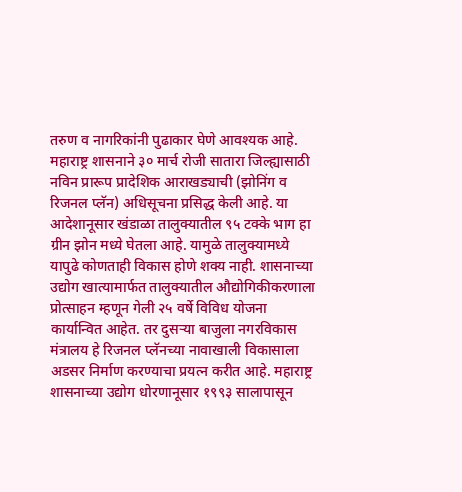तरुण व नागरिकांनी पुढाकार घेणे आवश्यक आहे. महाराष्ट्र शासनाने ३० मार्च रोजी सातारा जिल्ह्यासाठी नविन प्रारूप प्रादेशिक आराखड्याची (झोनिंग व रिजनल प्लॅन) अधिसूचना प्रसिद्ध केली आहे. या आदेशानूसार खंडाळा तालुक्यातील ९५ टक्के भाग हा ग्रीन झोन मध्ये घेतला आहे. यामुळे तालुक्यामध्ये यापुढे कोणताही विकास होणे शक्य नाही. शासनाच्या उद्योग खात्यामार्फत तालुक्यातील औद्योगिकीकरणाला प्रोत्साहन म्हणून गेली २५ वर्षे विविध योजना कार्यान्वित आहेत. तर दुसऱ्या बाजुला नगरविकास मंत्रालय हे रिजनल प्लॅनच्या नावाखाली विकासाला अडसर निर्माण करण्याचा प्रयत्न करीत आहे. महाराष्ट्र शासनाच्या उद्योग धोरणानूसार १९९३ सालापासून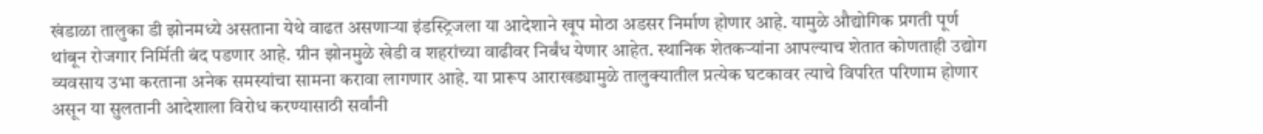खंडाळा तालुका डी झोनमध्ये असताना येथे वाढत असणाऱ्या इंडस्ट्रिजला या आदेशाने खूप मोठा अडसर निर्माण होणार आहे. यामुळे औद्योगिक प्रगती पूर्ण थांबून रोजगार निर्मिती बंद पडणार आहे. ग्रीन झोनमुळे खेडी व शहरांच्या वाढीवर निर्बंध येणार आहेत. स्थानिक शेतकऱ्यांना आपल्याच शेतात कोणताही उद्योग व्यवसाय उभा करताना अनेक समस्यांचा सामना करावा लागणार आहे. या प्रारूप आराखड्यामुळे तालुक्यातील प्रत्येक घटकावर त्याचे विपरित परिणाम होणार असून या सुलतानी आदेशाला विरोध करण्यासाठी सर्वांनी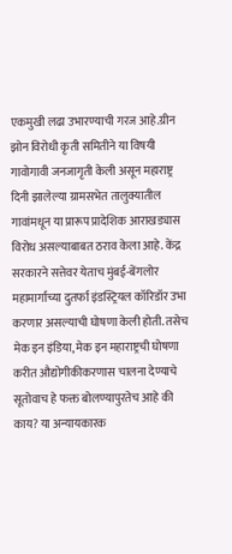एकमुखी लढा उभारण्याची गरज आहे.ग्रीन झोन विरोधी कृती समितीने या विषयी गावोगावी जनजागृती केली असून महाराष्ट्र दिनी झालेल्या ग्रामसभेत तालुक्यातील गावांमधून या प्रारूप प्रादेशिक आराखड्यास विरोध असल्याबाबत ठराव केला आहे. केंद्र सरकारने सत्तेवर येताच मुंबई-बेंगलोर महामार्गाच्या दुतर्फा इंडस्ट्रियल कॉरिडॉर उभा करणार असल्याची घोषणा केली होती. तसेच मेक इन इंडिया, मेक इन महाराष्ट्रची घोषणा करीत औद्योगीकीकरणास चालना देण्याचे सूतोवाच हे फक्त बोलण्यापुरतेच आहे की काय? या अन्यायकारक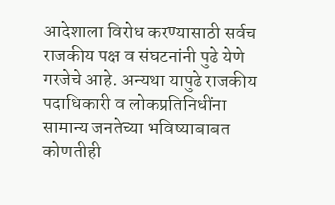आदेशाला विरोध करण्यासाठी सर्वच राजकीय पक्ष व संघटनांनी पुढे येणे गरजेचे आहे. अन्यथा यापुढे राजकीय पदाधिकारी व लोकप्रतिनिधींना सामान्य जनतेच्या भविष्याबाबत कोणतीही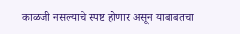काळजी नसल्याचे स्पष्ट होणार असून याबाबतचा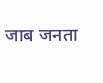जाब जनता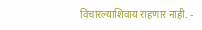विचारल्याशिवाय राहणार नाही. -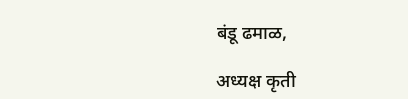बंडू ढमाळ,

अध्यक्ष कृती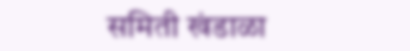समिती खंडाळा